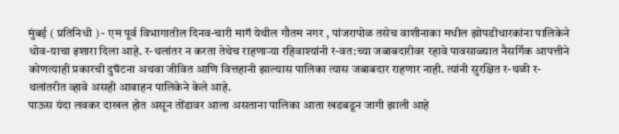मुंबई ( प्रतिनिधी ) - एम पूर्व विभागातील दिनव-चारी मागॅ येथील गौतम नगर , पांजरापोळ तसेच वाशीनाका मधील झोपडीधारकांना पालिकेने धोव-याचा इशारा दिला आहे. र-थलांतर न करता तेथेच राहणाऱ्या रहिवाश्यांनी र-वत:च्या जबाबदारीवर रहावे पावसाळ्यात नैसर्गिक आपत्तीने कोणत्याही प्रकारची दुघॅटना अथवा जीवित आणि वित्तहानी झाल्यास पालिका त्यास जबाबदार राहणार नाही. त्यांनी सुरक्षित र-थळी र-थलांतरीत व्हावे असही आवाहन पालिकेने केले आहे.
पाऊस यंदा लवकर दाखल होत असून तोंडावर आला असताना पालिका आता खडबडून जागी झाली आहे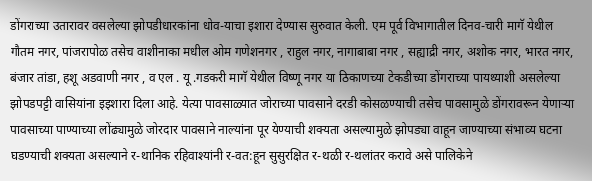डोंगराच्या उतारावर वसलेल्या झोपडीधारकांना धोव-याचा इशारा देण्यास सुरुवात केली. एम पूर्व विभागातील दिनव-चारी मागॅ येथील गौतम नगर, पांजरापोळ तसेच वाशीनाका मधील ओम गणेशनगर , राहुल नगर, नागाबाबा नगर , सह्याद्री नगर, अशोक नगर, भारत नगर, बंजार तांडा, हशू अडवाणी नगर , व एल . यू .गडकरी मागॅ येथील विष्णू नगर या ठिकाणच्या टेकडीच्या डोंगराच्या पायथ्याशी असलेल्या झोपडपट्टी वासियांना इइशारा दिला आहे. येत्या पावसाळ्यात जोराच्या पावसाने दरडी कोसळण्याची तसेच पावसामुळे डोंगरावरून येणाऱ्या पावसाच्या पाण्याच्या लोंढ्यामुळे जोरदार पावसाने नाल्यांना पूर येण्याची शक्यता असल्यामुळे झोपड्या वाहून जाण्याच्या संभाव्य घटना घडण्याची शक्यता असल्याने र-थानिक रहिवाश्यांनी र-वत:हून सुसुरक्षित र-थळी र-थलांतर करावे असे पालिकेने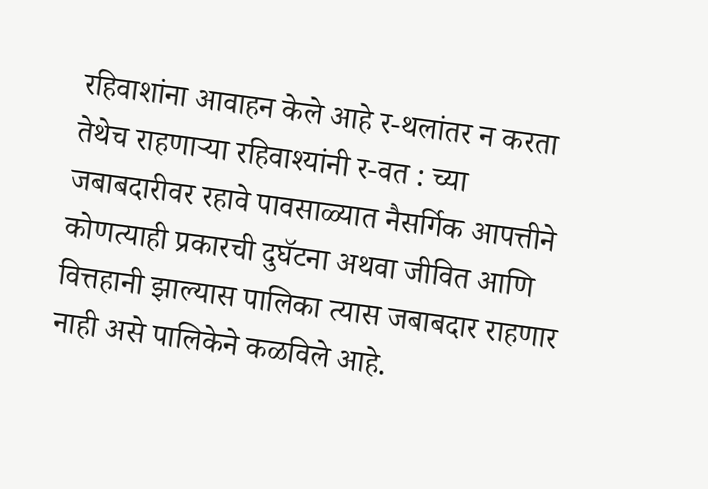रहिवाशांना आवाहन केले आहे र-थलांतर न करता तेथेच राहणाऱ्या रहिवाश्यांनी र-वत : च्या जबाबदारीवर रहावे पावसाळ्यात नैसर्गिक आपत्तीने कोणत्याही प्रकारची दुघॅटना अथवा जीवित आणि वित्तहानी झाल्यास पालिका त्यास जबाबदार राहणार नाही असे पालिकेने कळविले आहे.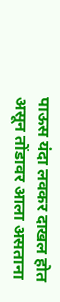पाऊस यंदा लवकर दाखल होत असून तोंडावर आला असताना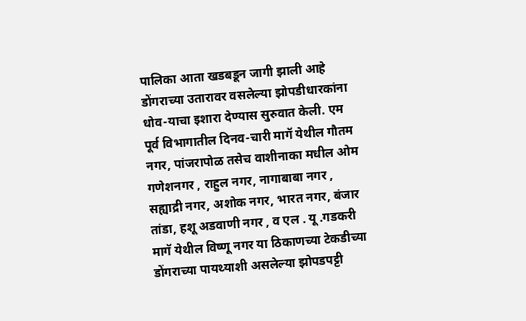पालिका आता खडबडून जागी झाली आहे डोंगराच्या उतारावर वसलेल्या झोपडीधारकांना धोव-याचा इशारा देण्यास सुरुवात केली. एम पूर्व विभागातील दिनव-चारी मागॅ येथील गौतम नगर, पांजरापोळ तसेच वाशीनाका मधील ओम गणेशनगर , राहुल नगर, नागाबाबा नगर , सह्याद्री नगर, अशोक नगर, भारत नगर, बंजार तांडा, हशू अडवाणी नगर , व एल . यू .गडकरी मागॅ येथील विष्णू नगर या ठिकाणच्या टेकडीच्या डोंगराच्या पायथ्याशी असलेल्या झोपडपट्टी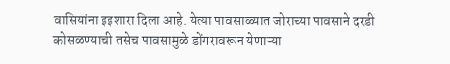वासियांना इइशारा दिला आहे. येत्या पावसाळ्यात जोराच्या पावसाने दरडी कोसळण्याची तसेच पावसामुळे डोंगरावरून येणाऱ्या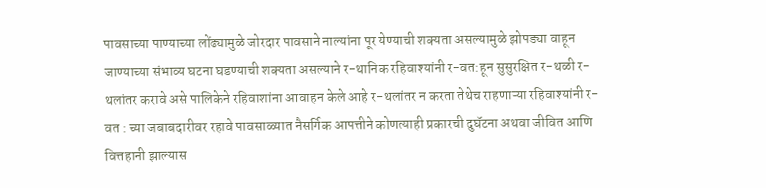पावसाच्या पाण्याच्या लोंढ्यामुळे जोरदार पावसाने नाल्यांना पूर येण्याची शक्यता असल्यामुळे झोपड्या वाहून जाण्याच्या संभाव्य घटना घडण्याची शक्यता असल्याने र-थानिक रहिवाश्यांनी र-वत:हून सुसुरक्षित र-थळी र-थलांतर करावे असे पालिकेने रहिवाशांना आवाहन केले आहे र-थलांतर न करता तेथेच राहणाऱ्या रहिवाश्यांनी र-वत : च्या जबाबदारीवर रहावे पावसाळ्यात नैसर्गिक आपत्तीने कोणत्याही प्रकारची दुघॅटना अथवा जीवित आणि वित्तहानी झाल्यास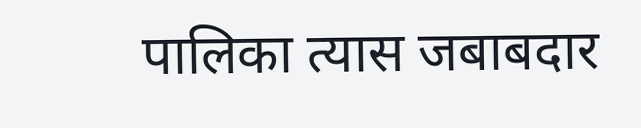पालिका त्यास जबाबदार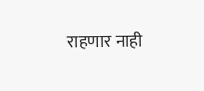राहणार नाही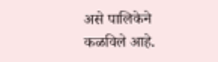असे पालिकेने कळविले आहे.